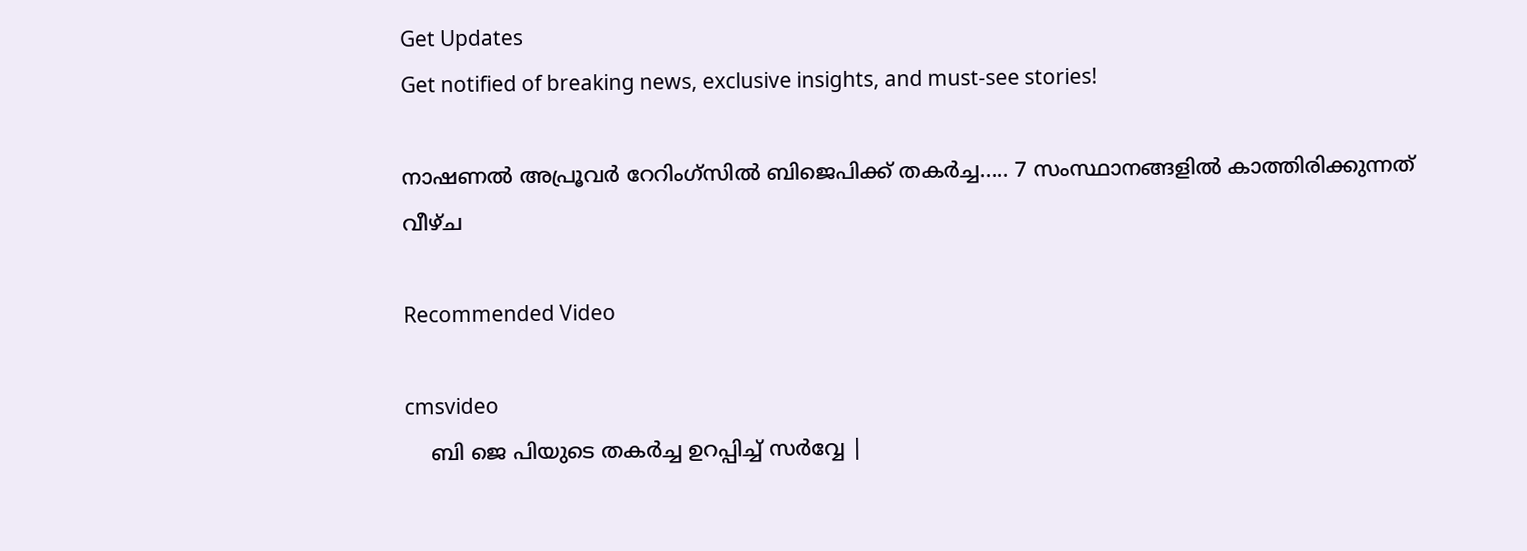Get Updates
Get notified of breaking news, exclusive insights, and must-see stories!

നാഷണല്‍ അപ്രൂവര്‍ റേറിംഗ്‌സില്‍ ബിജെപിക്ക് തകര്‍ച്ച..... 7 സംസ്ഥാനങ്ങളില്‍ കാത്തിരിക്കുന്നത് വീഴ്ച

Recommended Video

cmsvideo
    ബി ജെ പിയുടെ തകർച്ച ഉറപ്പിച്ച്‌ സർവ്വേ |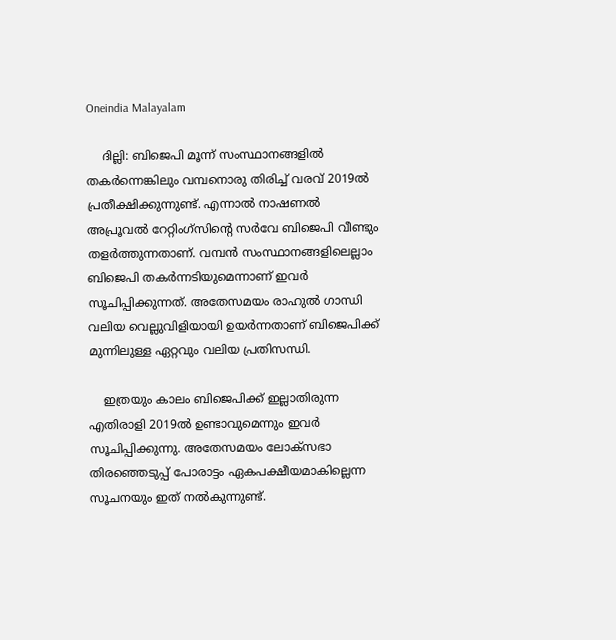Oneindia Malayalam

    ദില്ലി: ബിജെപി മൂന്ന് സംസ്ഥാനങ്ങളില്‍ തകര്‍ന്നെങ്കിലും വമ്പനൊരു തിരിച്ച് വരവ് 2019ല്‍ പ്രതീക്ഷിക്കുന്നുണ്ട്. എന്നാല്‍ നാഷണല്‍ അപ്രൂവല്‍ റേറ്റിംഗ്‌സിന്റെ സര്‍വേ ബിജെപി വീണ്ടും തളര്‍ത്തുന്നതാണ്. വമ്പന്‍ സംസ്ഥാനങ്ങളിലെല്ലാം ബിജെപി തകര്‍ന്നടിയുമെന്നാണ് ഇവര്‍ സൂചിപ്പിക്കുന്നത്. അതേസമയം രാഹുല്‍ ഗാന്ധി വലിയ വെല്ലുവിളിയായി ഉയര്‍ന്നതാണ് ബിജെപിക്ക് മുന്നിലുള്ള ഏറ്റവും വലിയ പ്രതിസന്ധി.

    ഇത്രയും കാലം ബിജെപിക്ക് ഇല്ലാതിരുന്ന എതിരാളി 2019ല്‍ ഉണ്ടാവുമെന്നും ഇവര്‍ സൂചിപ്പിക്കുന്നു. അതേസമയം ലോക്‌സഭാ തിരഞ്ഞെടുപ്പ് പോരാട്ടം ഏകപക്ഷീയമാകില്ലെന്ന സൂചനയും ഇത് നല്‍കുന്നുണ്ട്.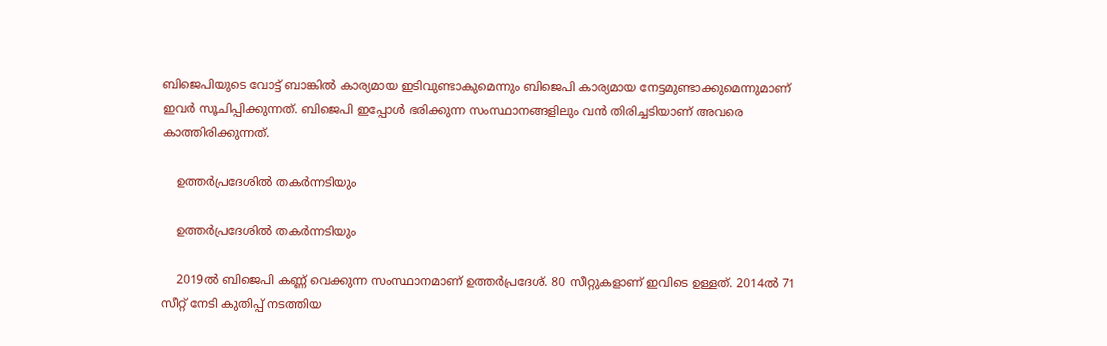ബിജെപിയുടെ വോട്ട് ബാങ്കില്‍ കാര്യമായ ഇടിവുണ്ടാകുമെന്നും ബിജെപി കാര്യമായ നേട്ടമുണ്ടാക്കുമെന്നുമാണ് ഇവര്‍ സൂചിപ്പിക്കുന്നത്. ബിജെപി ഇപ്പോള്‍ ഭരിക്കുന്ന സംസ്ഥാനങ്ങളിലും വന്‍ തിരിച്ചടിയാണ് അവരെ കാത്തിരിക്കുന്നത്.

    ഉത്തര്‍പ്രദേശില്‍ തകര്‍ന്നടിയും

    ഉത്തര്‍പ്രദേശില്‍ തകര്‍ന്നടിയും

    2019ല്‍ ബിജെപി കണ്ണ് വെക്കുന്ന സംസ്ഥാനമാണ് ഉത്തര്‍പ്രദേശ്. 80 സീറ്റുകളാണ് ഇവിടെ ഉള്ളത്. 2014ല്‍ 71 സീറ്റ് നേടി കുതിപ്പ് നടത്തിയ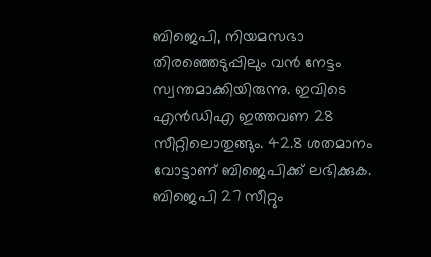ബിജെപി, നിയമസഭാ തിരഞ്ഞെടുപ്പിലും വന്‍ നേട്ടം സ്വന്തമാക്കിയിരുന്നു. ഇവിടെ എന്‍ഡിഎ ഇത്തവണ 28 സീറ്റിലൊതുങ്ങും. 42.8 ശതമാനം വോട്ടാണ് ബിജെപിക്ക് ലഭിക്കുക. ബിജെപി 27 സീറ്റും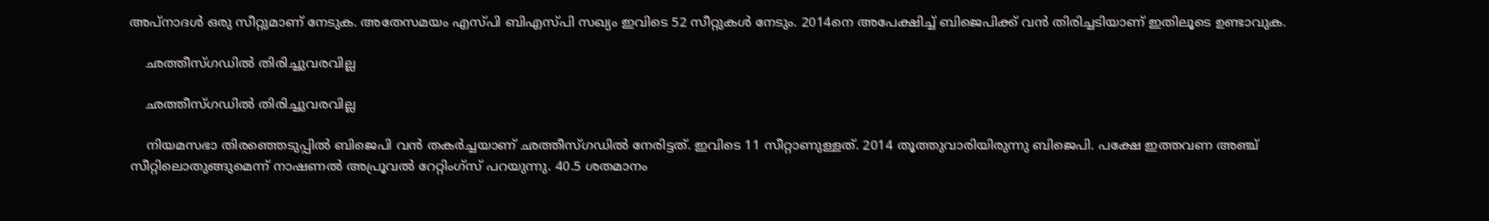അപ്‌നാദള്‍ ഒരു സീറ്റുമാണ് നേടുക. അതേസമയം എസ്പി ബിഎസ്പി സഖ്യം ഇവിടെ 52 സീറ്റുകള്‍ നേടും. 2014നെ അപേക്ഷിച്ച് ബിജെപിക്ക് വന്‍ തിരിച്ചടിയാണ് ഇതിലൂടെ ഉണ്ടാവുക.

    ഛത്തീസ്ഗഡില്‍ തിരിച്ചുവരവില്ല

    ഛത്തീസ്ഗഡില്‍ തിരിച്ചുവരവില്ല

    നിയമസഭാ തിരഞ്ഞെടുപ്പില്‍ ബിജെപി വന്‍ തകര്‍ച്ചയാണ് ഛത്തീസ്ഗഡില്‍ നേരിട്ടത്. ഇവിടെ 11 സീറ്റാണുള്ളത്. 2014 തൂത്തുവാരിയിരുന്നു ബിജെപി. പക്ഷേ ഇത്തവണ അഞ്ച് സീറ്റിലൊതുങ്ങുമെന്ന് നാഷണല്‍ അപ്രൂവല്‍ റേറ്റിംഗ്‌സ് പറയുന്നു. 40.5 ശതമാനം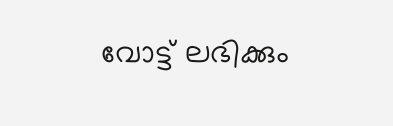വോട്ട് ലഭിക്കും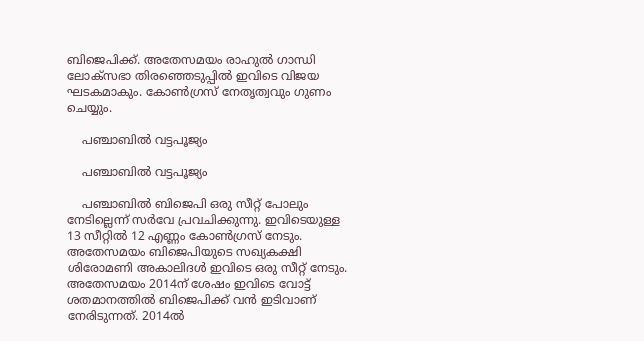ബിജെപിക്ക്. അതേസമയം രാഹുല്‍ ഗാന്ധി ലോക്‌സഭാ തിരഞ്ഞെടുപ്പില്‍ ഇവിടെ വിജയ ഘടകമാകും. കോണ്‍ഗ്രസ് നേതൃത്വവും ഗുണം ചെയ്യും.

    പഞ്ചാബില്‍ വട്ടപൂജ്യം

    പഞ്ചാബില്‍ വട്ടപൂജ്യം

    പഞ്ചാബില്‍ ബിജെപി ഒരു സീറ്റ് പോലും നേടില്ലെന്ന് സര്‍വേ പ്രവചിക്കുന്നു. ഇവിടെയുള്ള 13 സീറ്റില്‍ 12 എണ്ണം കോണ്‍ഗ്രസ് നേടും. അതേസമയം ബിജെപിയുടെ സഖ്യകക്ഷി ശിരോമണി അകാലിദള്‍ ഇവിടെ ഒരു സീറ്റ് നേടും. അതേസമയം 2014ന് ശേഷം ഇവിടെ വോട്ട് ശതമാനത്തില്‍ ബിജെപിക്ക് വന്‍ ഇടിവാണ് നേരിടുന്നത്. 2014ല്‍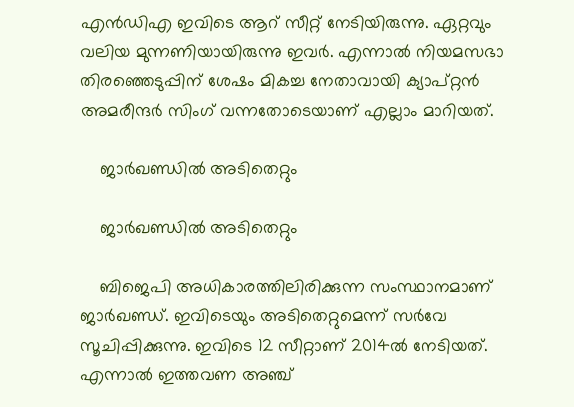എന്‍ഡിഎ ഇവിടെ ആറ് സീറ്റ് നേടിയിരുന്നു. ഏറ്റവും വലിയ മുന്നണിയായിരുന്നു ഇവര്‍. എന്നാല്‍ നിയമസഭാ തിരഞ്ഞെടുപ്പിന് ശേഷം മികച്ച നേതാവായി ക്യാപ്റ്റന്‍ അമരീന്ദര്‍ സിംഗ് വന്നതോടെയാണ് എല്ലാം മാറിയത്.

    ജാര്‍ഖണ്ഡില്‍ അടിതെറ്റും

    ജാര്‍ഖണ്ഡില്‍ അടിതെറ്റും

    ബിജെപി അധികാരത്തിലിരിക്കുന്ന സംസ്ഥാനമാണ് ജാര്‍ഖണ്ഡ്. ഇവിടെയും അടിതെറ്റുമെന്ന് സര്‍വേ സൂചിപ്പിക്കുന്നു. ഇവിടെ 12 സീറ്റാണ് 2014ല്‍ നേടിയത്. എന്നാല്‍ ഇത്തവണ അഞ്ച്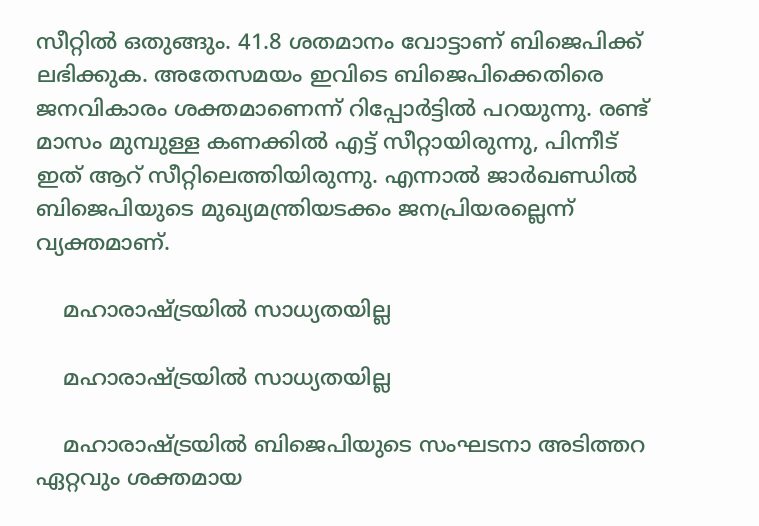സീറ്റില്‍ ഒതുങ്ങും. 41.8 ശതമാനം വോട്ടാണ് ബിജെപിക്ക് ലഭിക്കുക. അതേസമയം ഇവിടെ ബിജെപിക്കെതിരെ ജനവികാരം ശക്തമാണെന്ന് റിപ്പോര്‍ട്ടില്‍ പറയുന്നു. രണ്ട് മാസം മുമ്പുള്ള കണക്കില്‍ എട്ട് സീറ്റായിരുന്നു, പിന്നീട് ഇത് ആറ് സീറ്റിലെത്തിയിരുന്നു. എന്നാല്‍ ജാര്‍ഖണ്ഡില്‍ ബിജെപിയുടെ മുഖ്യമന്ത്രിയടക്കം ജനപ്രിയരല്ലെന്ന് വ്യക്തമാണ്.

    മഹാരാഷ്ട്രയില്‍ സാധ്യതയില്ല

    മഹാരാഷ്ട്രയില്‍ സാധ്യതയില്ല

    മഹാരാഷ്ട്രയില്‍ ബിജെപിയുടെ സംഘടനാ അടിത്തറ ഏറ്റവും ശക്തമായ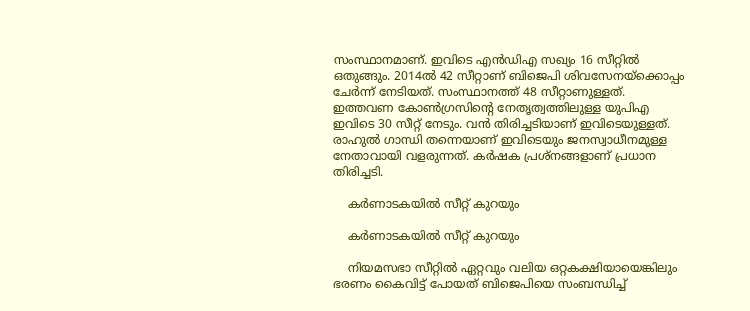സംസ്ഥാനമാണ്. ഇവിടെ എന്‍ഡിഎ സഖ്യം 16 സീറ്റില്‍ ഒതുങ്ങും. 2014ല്‍ 42 സീറ്റാണ് ബിജെപി ശിവസേനയ്‌ക്കൊപ്പം ചേര്‍ന്ന് നേടിയത്. സംസ്ഥാനത്ത് 48 സീറ്റാണുള്ളത്. ഇത്തവണ കോണ്‍ഗ്രസിന്റെ നേതൃത്വത്തിലുള്ള യുപിഎ ഇവിടെ 30 സീറ്റ് നേടും. വന്‍ തിരിച്ചടിയാണ് ഇവിടെയുള്ളത്. രാഹുല്‍ ഗാന്ധി തന്നെയാണ് ഇവിടെയും ജനസ്വാധീനമുള്ള നേതാവായി വളരുന്നത്. കര്‍ഷക പ്രശ്‌നങ്ങളാണ് പ്രധാന തിരിച്ചടി.

    കര്‍ണാടകയില്‍ സീറ്റ് കുറയും

    കര്‍ണാടകയില്‍ സീറ്റ് കുറയും

    നിയമസഭാ സീറ്റില്‍ ഏറ്റവും വലിയ ഒറ്റകക്ഷിയായെങ്കിലും ഭരണം കൈവിട്ട് പോയത് ബിജെപിയെ സംബന്ധിച്ച്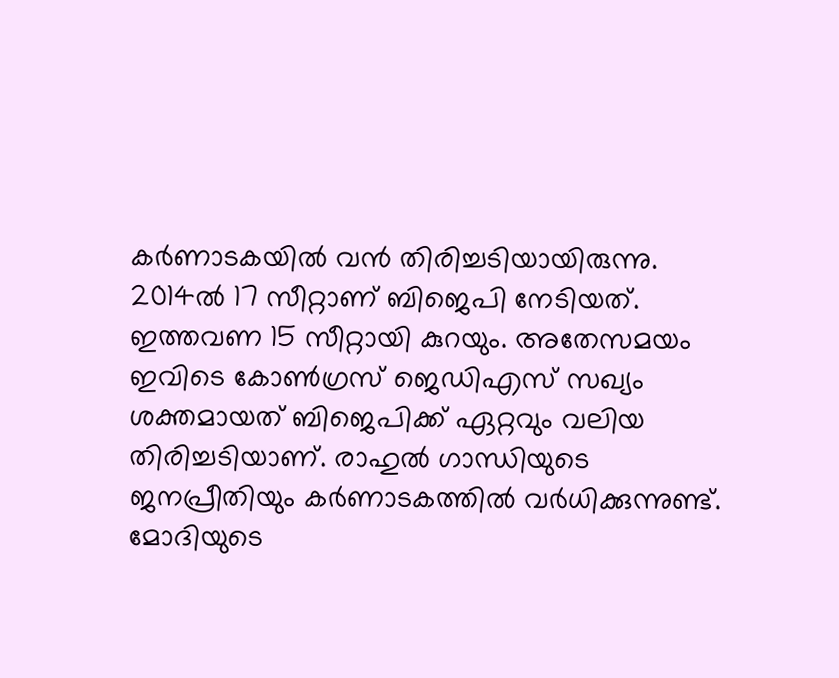കര്‍ണാടകയില്‍ വന്‍ തിരിച്ചടിയായിരുന്നു. 2014ല്‍ 17 സീറ്റാണ് ബിജെപി നേടിയത്. ഇത്തവണ 15 സീറ്റായി കുറയും. അതേസമയം ഇവിടെ കോണ്‍ഗ്രസ് ജെഡിഎസ് സഖ്യം ശക്തമായത് ബിജെപിക്ക് ഏറ്റവും വലിയ തിരിച്ചടിയാണ്. രാഹുല്‍ ഗാന്ധിയുടെ ജനപ്രീതിയും കര്‍ണാടകത്തില്‍ വര്‍ധിക്കുന്നുണ്ട്. മോദിയുടെ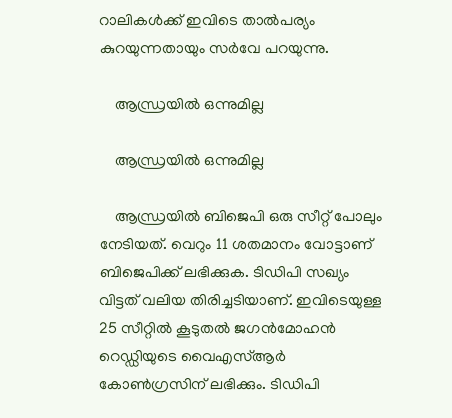റാലികള്‍ക്ക് ഇവിടെ താല്‍പര്യം കുറയുന്നതായും സര്‍വേ പറയുന്നു.

    ആന്ധ്രയില്‍ ഒന്നുമില്ല

    ആന്ധ്രയില്‍ ഒന്നുമില്ല

    ആന്ധ്രയില്‍ ബിജെപി ഒരു സീറ്റ് പോലും നേടിയത്. വെറും 11 ശതമാനം വോട്ടാണ് ബിജെപിക്ക് ലഭിക്കുക. ടിഡിപി സഖ്യം വിട്ടത് വലിയ തിരിച്ചടിയാണ്. ഇവിടെയുള്ള 25 സീറ്റില്‍ കൂടുതല്‍ ജഗന്‍മോഹന്‍ റെഡ്ഡിയുടെ വൈഎസ്ആര്‍ കോണ്‍ഗ്രസിന് ലഭിക്കും. ടിഡിപി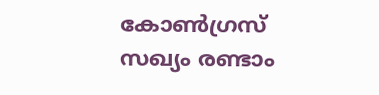കോണ്‍ഗ്രസ് സഖ്യം രണ്ടാം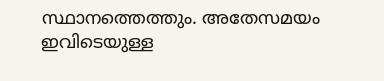സ്ഥാനത്തെത്തും. അതേസമയം ഇവിടെയുള്ള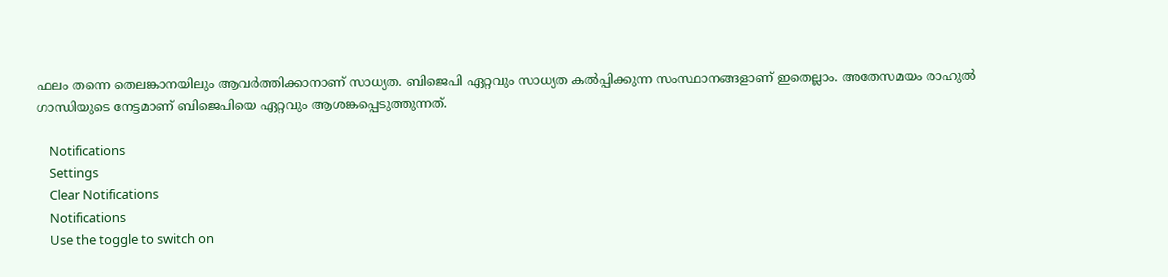ഫലം തന്നെ തെലങ്കാനയിലും ആവര്‍ത്തിക്കാനാണ് സാധ്യത. ബിജെപി ഏറ്റവും സാധ്യത കല്‍പ്പിക്കുന്ന സംസ്ഥാനങ്ങളാണ് ഇതെല്ലാം. അതേസമയം രാഹുല്‍ ഗാന്ധിയുടെ നേട്ടമാണ് ബിജെപിയെ ഏറ്റവും ആശങ്കപ്പെടുത്തുന്നത്.

    Notifications
    Settings
    Clear Notifications
    Notifications
    Use the toggle to switch on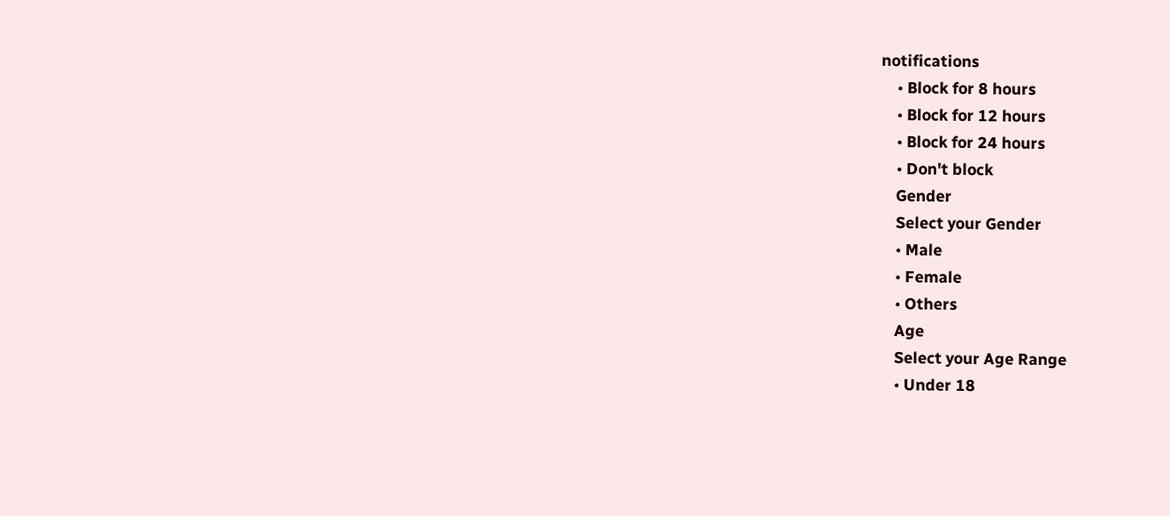notifications
    • Block for 8 hours
    • Block for 12 hours
    • Block for 24 hours
    • Don't block
    Gender
    Select your Gender
    • Male
    • Female
    • Others
    Age
    Select your Age Range
    • Under 18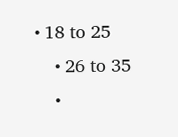• 18 to 25
    • 26 to 35
    •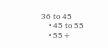36 to 45
    • 45 to 55
    • 55+